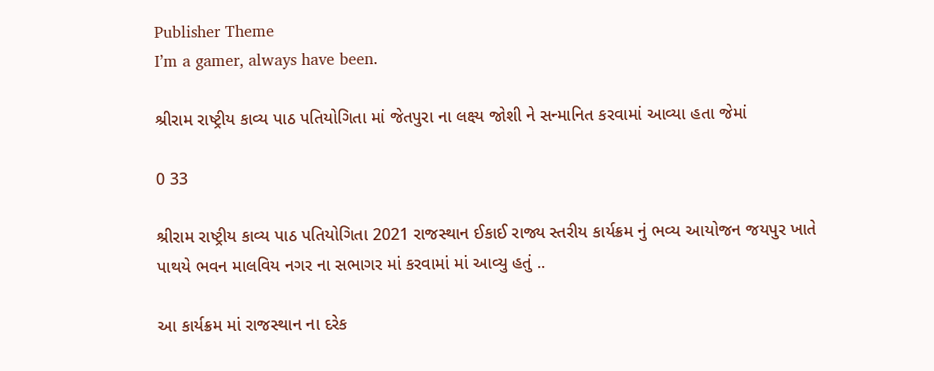Publisher Theme
I’m a gamer, always have been.

શ્રીરામ રાષ્ટ્રીય કાવ્ય પાઠ પતિયોગિતા માં જેતપુરા ના લક્ષ્ય જોશી ને સન્માનિત કરવામાં આવ્યા હતા જેમાં

0 33

શ્રીરામ રાષ્ટ્રીય કાવ્ય પાઠ પતિયોગિતા 2021 રાજસ્થાન ઈકાઈ રાજ્ય સ્તરીય કાર્યક્રમ નું ભવ્ય આયોજન જયપુર ખાતે પાથયે ભવન માલવિય નગર ના સભાગર માં કરવામાં માં આવ્યુ હતું ..

આ કાર્યક્રમ માં રાજસ્થાન ના દરેક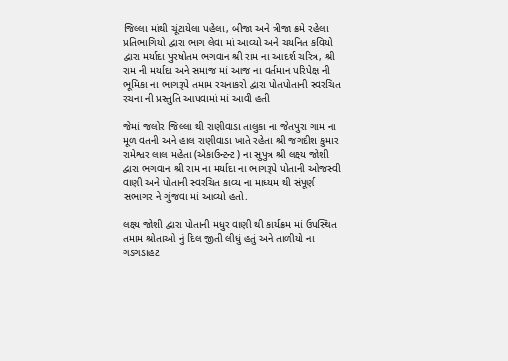જિલ્લા માંથી ચૂંટાયેલા પહેલા, બીજા અને ત્રીજા ક્રમે રહેલા પ્રતિભાગિયો દ્વારા ભાગ લેવા માં આવ્યો અને ચયનિત કવિયો દ્વારા મર્યાદા પુરષોતમ ભગવાન શ્રી રામ ના આદર્શ ચરિત્ર, શ્રી રામ ની મર્યાદા અને સમાજ માં આજ ના વર્તમાન પરિપેક્ષ ની ભૂમિકા ના ભાગરૂપે તમામ રચનાકરો દ્વારા પોતપોતાની સ્વરચિત રચના ની પ્રસ્તુતિ આપવામાં માં આવી હતી

જેમાં જલોર જિલ્લા થી રાણીવાડા તાલુકા ના જેતપુરા ગામ ના મૂળ વતની અને હાલ રાણીવાડા ખાતે રહેતા શ્રી જગદીશ કુમાર રામેશ્વર લાલ મહેતા (એકાઉન્ટન્ટ ) ના સુપુત્ર શ્રી લક્ષ્ય જોશી દ્વારા ભગવાન શ્રી રામ ના મર્યાદા ના ભાગરૂપે પોતાની ઓજસ્વી વાણી અને પોતાની સ્વરચિત કાવ્ય ના માધ્યમ થી સંપૂર્ણ સભાગર ને ગુંજવા માં આવ્યો હતો.

લક્ષ્ય જોશી દ્વારા પોતાની મધુર વાણી થી કાર્યક્રમ માં ઉપસ્થિત તમામ શ્રોતાઓ નું દિલ જીતી લીધું હતું અને તાળીયો ના ગડગડાહટ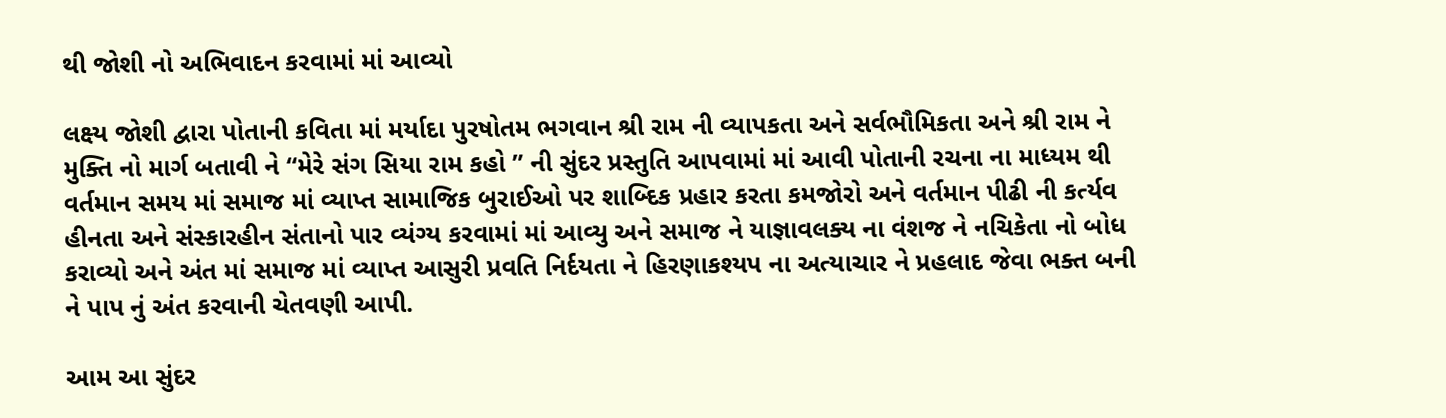થી જોશી નો અભિવાદન કરવામાં માં આવ્યો

લક્ષ્ય જોશી દ્વારા પોતાની કવિતા માં મર્યાદા પુરષોતમ ભગવાન શ્રી રામ ની વ્યાપકતા અને સર્વભૌમિકતા અને શ્રી રામ ને મુક્તિ નો માર્ગ બતાવી ને “મેરે સંગ સિયા રામ કહો ” ની સુંદર પ્રસ્તુતિ આપવામાં માં આવી પોતાની રચના ના માધ્યમ થી વર્તમાન સમય માં સમાજ માં વ્યાપ્ત સામાજિક બુરાઈઓ પર શાબ્દિક પ્રહાર કરતા કમજોરો અને વર્તમાન પીઢી ની કર્ત્યવ હીનતા અને સંસ્કારહીન સંતાનો પાર વ્યંગ્ય કરવામાં માં આવ્યુ અને સમાજ ને યાજ્ઞાવલક્ય ના વંશજ ને નચિકેતા નો બોધ કરાવ્યો અને અંત માં સમાજ માં વ્યાપ્ત આસુરી પ્રવતિ નિર્દયતા ને હિરણાકશ્યપ ના અત્યાચાર ને પ્રહલાદ જેવા ભક્ત બની ને પાપ નું અંત કરવાની ચેતવણી આપી.

આમ આ સુંદર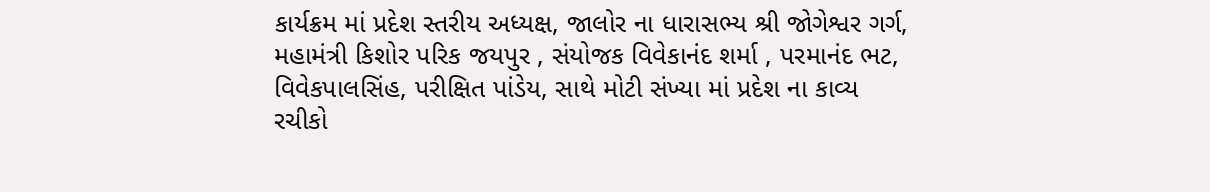કાર્યક્રમ માં પ્રદેશ સ્તરીય અધ્યક્ષ, જાલોર ના ધારાસભ્ય શ્રી જોગેશ્વર ગર્ગ, મહામંત્રી કિશોર પરિક જયપુર , સંયોજક વિવેકાનંદ શર્મા , પરમાનંદ ભટ, વિવેકપાલસિંહ, પરીક્ષિત પાંડેય, સાથે મોટી સંખ્યા માં પ્રદેશ ના કાવ્ય રચીકો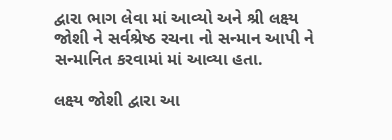દ્વારા ભાગ લેવા માં આવ્યો અને શ્રી લક્ષ્ય જોશી ને સર્વશ્રેષ્ઠ રચના નો સન્માન આપી ને સન્માનિત કરવામાં માં આવ્યા હતા.

લક્ષ્ય જોશી દ્વારા આ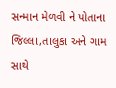સન્માન મેળવી ને પોતાના જિલ્લા,તાલુકા અને ગામ સાથે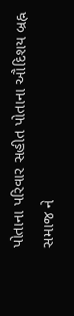પોતાના પરિવાર સહીત પોતાના ઔદિશય બ્રહ્ન સમાજ ને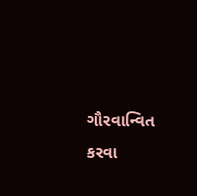ગૌરવાન્વિત કરવા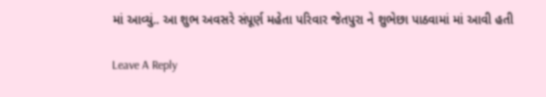માં આવ્યું.. આ શુભ અવસરે સંપૂર્ણ મહેતા પરિવાર જેતપુરા ને શુભેછા પાઠવામાં માં આવી હતી

Leave A Reply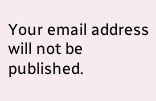Your email address will not be published.